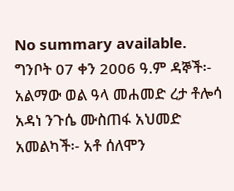No summary available.
ግንቦት 07 ቀን 2006 ዓ.ም ዳኞች፡- አልማው ወል ዓላ መሐመድ ረታ ቶሎሳ አዳነ ንጉሴ ሙስጠፋ አህመድ አመልካች፡- አቶ ሰለሞን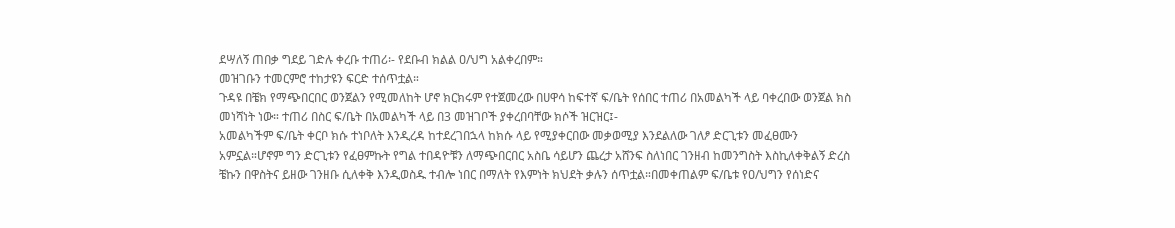ደሣለኝ ጠበቃ ግደይ ገድሉ ቀረቡ ተጠሪ፡- የደቡብ ክልል ዐ/ህግ አልቀረበም።
መዝገቡን ተመርምሮ ተከታዩን ፍርድ ተሰጥቷል።
ጉዳዩ በቼክ የማጭበርበር ወንጀልን የሚመለከት ሆኖ ክርክሩም የተጀመረው በሀዋሳ ከፍተኛ ፍ/ቤት የሰበር ተጠሪ በአመልካች ላይ ባቀረበው ወንጀል ክስ መነሻነት ነው። ተጠሪ በስር ፍ/ቤት በአመልካች ላይ በ3 መዝገቦች ያቀረበባቸው ክሶች ዝርዝር፤-
አመልካችም ፍ/ቤት ቀርቦ ክሱ ተነቦለት እንዲረዳ ከተደረገበኋላ ከክሱ ላይ የሚያቀርበው መቃወሚያ እንደልለው ገለፆ ድርጊቱን መፈፀሙን አምኗል።ሆኖም ግን ድርጊቱን የፈፀምኩት የግል ተበዳዮቹን ለማጭበርበር አስቤ ሳይሆን ጨረታ አሸንፍ ስለነበር ገንዘብ ከመንግስት እስኪለቀቅልኝ ድረስ ቼኩን በዋስትና ይዘው ገንዘቡ ሲለቀቅ እንዲወስዱ ተብሎ ነበር በማለት የእምነት ክህደት ቃሉን ሰጥቷል።በመቀጠልም ፍ/ቤቱ የዐ/ህግን የሰነድና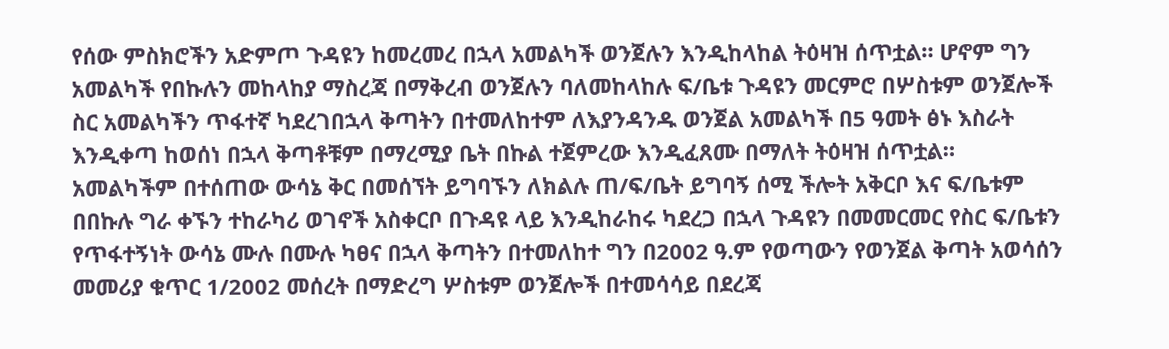የሰው ምስክሮችን አድምጦ ጉዳዩን ከመረመረ በኋላ አመልካች ወንጀሉን እንዲከላከል ትዕዛዝ ሰጥቷል። ሆኖም ግን አመልካች የበኩሉን መከላከያ ማስረጃ በማቅረብ ወንጀሉን ባለመከላከሉ ፍ/ቤቱ ጉዳዩን መርምሮ በሦስቱም ወንጀሎች ስር አመልካችን ጥፋተኛ ካደረገበኋላ ቅጣትን በተመለከተም ለእያንዳንዱ ወንጀል አመልካች በ5 ዓመት ፅኑ እስራት እንዲቀጣ ከወሰነ በኋላ ቅጣቶቹም በማረሚያ ቤት በኩል ተጀምረው እንዲፈጸሙ በማለት ትዕዛዝ ሰጥቷል።
አመልካችም በተሰጠው ውሳኔ ቅር በመሰኘት ይግባኙን ለክልሉ ጠ/ፍ/ቤት ይግባኝ ሰሚ ችሎት አቅርቦ እና ፍ/ቤቱም በበኩሉ ግራ ቀኙን ተከራካሪ ወገኖች አስቀርቦ በጉዳዩ ላይ እንዲከራከሩ ካደረጋ በኋላ ጉዳዩን በመመርመር የስር ፍ/ቤቱን የጥፋተኝነት ውሳኔ ሙሉ በሙሉ ካፀና በኋላ ቅጣትን በተመለከተ ግን በ2002 ዓ.ም የወጣውን የወንጀል ቅጣት አወሳሰን መመሪያ ቁጥር 1/2002 መሰረት በማድረግ ሦስቱም ወንጀሎች በተመሳሳይ በደረጃ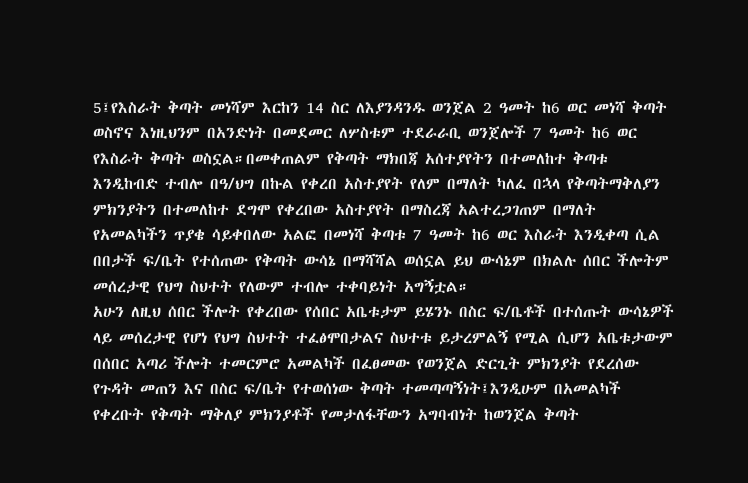5፤የእስራት ቅጣት መነሻም እርከን 14 ስር ለእያንዳንዱ ወንጀል 2 ዓመት ከ6 ወር መነሻ ቅጣት ወስኖና እነዚህንም በአንድነት በመደመር ለሦስቱም ተደራራቢ ወንጀሎች 7 ዓመት ከ6 ወር የእስራት ቅጣት ወስኗል።በመቀጠልም የቅጣት ማክበጃ አሰተያየትን በተመለከተ ቅጣቱ እንዲከብድ ተብሎ በዓ/ህግ በኩል የቀረበ አስተያየት የለም በማለት ካለፈ በኋላ የቅጣትማቅለያን ምክንያትን በተመለከተ ደግሞ የቀረበው አስተያየት በማስረጃ አልተረጋገጠም በማለት የአመልካችን ጥያቄ ሳይቀበለው አልፎ በመነሻ ቅጣቱ 7 ዓመት ከ6 ወር እስራት እንዲቀጣ ሲል በበታች ፍ/ቤት የተሰጠው የቅጣት ውሳኔ በማሻሻል ወሰኗል ይህ ውሳኔም በክልሉ ሰበር ችሎትም መሰረታዊ የህግ ስህተት የለውም ተብሎ ተቀባይነት አግኝቷል።
አሁን ለዚህ ሰበር ችሎት የቀረበው የሰበር አቤቱታም ይሄንኑ በስር ፍ/ቤቶች በተሰጡት ውሳኔዎች ላይ መሰረታዊ የሆነ የህግ ስህተት ተፈፅሞበታልና ስህተቱ ይታረምልኝ የሚል ሲሆን አቤቱታውም በሰበር አጣሪ ችሎት ተመርምሮ አመልካች በፈፀመው የወንጀል ድርጊት ምክንያት የደረሰው የጉዳት መጠን እና በስር ፍ/ቤት የተወሰነው ቅጣት ተመጣጣኝነት፤እንዲሁም በአመልካች የቀረቡት የቅጣት ማቅለያ ምክንያቶች የመታለፋቸውን አግባብነት ከወንጀል ቅጣት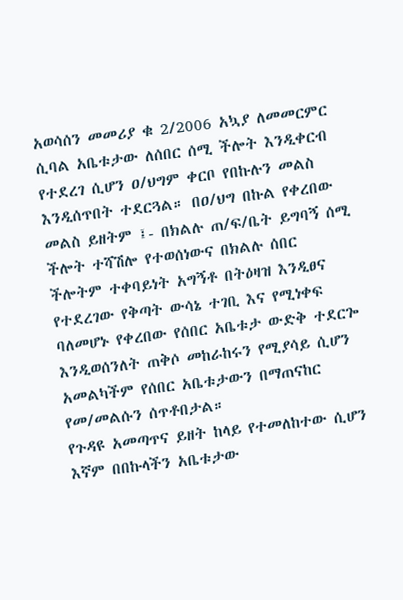አወሳሰን መመሪያ ቁ 2/2006 አኳያ ለመመርምር ሲባል አቤቱታው ለሰበር ሰሚ ችሎት እንዲቀርብ የተደረገ ሲሆን ዐ/ህግም ቀርቦ የበኩሉን መልስ እንዲሰጥበት ተደርጓል። በዐ/ህግ በኩል የቀረበው መልስ ይዘትም ፤- በክልሉ ጠ/ፍ/ቤት ይግባኝ ሰሚ ችሎት ተሻሽሎ የተወሰነውና በክልሉ ሰበር ችሎትም ተቀባይነት አግኝቶ በትዕዛዝ እንዲፀና የተደረገው የቅጣት ውሳኔ ተገቢ እና የሚነቀፍ ባለመሆኑ የቀረበው የሰበር አቤቱታ ውድቅ ተደርጐ እንዲወሰንለት ጠቅሶ መከራከሩን የሚያሳይ ሲሆን አመልካችም የሰበር አቤቱታውን በማጠናከር የመ/መልሱን ሰጥቶበታል።
የጉዳዩ አመጣጥና ይዘት ከላይ የተመለከተው ሲሆን እኛም በበኩላችን አቤቱታው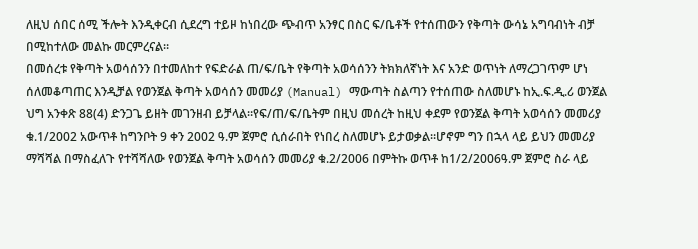ለዚህ ሰበር ሰሚ ችሎት እንዲቀርብ ሲደረግ ተይዞ ከነበረው ጭብጥ አንፃር በስር ፍ/ቤቶች የተሰጠውን የቅጣት ውሳኔ አግባብነት ብቻ በሚከተለው መልኩ መርምረናል።
በመሰረቱ የቅጣት አወሳሰንን በተመለከተ የፍድራል ጠ/ፍ/ቤት የቅጣት አወሳሰንን ትክክለኛነት እና አንድ ወጥነት ለማረጋገጥም ሆነ ሰለመቆጣጠር እንዲቻል የወንጀል ቅጣት አወሳሰን መመሪያ (Manual) ማውጣት ስልጣን የተሰጠው ስለመሆኑ ከኢ.ፍ.ዲ.ሪ ወንጀል ህግ አንቀጽ 88(4) ድንጋጌ ይዘት መገንዘብ ይቻላል።የፍ/ጠ/ፍ/ቤትም በዚህ መሰረት ከዚህ ቀደም የወንጀል ቅጣት አወሳሰን መመሪያ ቁ.1/2002 አውጥቶ ከግንቦት 9 ቀን 2002 ዓ.ም ጀምሮ ሲሰራበት የነበረ ስለመሆኑ ይታወቃል።ሆኖም ግን በኋላ ላይ ይህን መመሪያ ማሻሻል በማስፈለጉ የተሻሻለው የወንጀል ቅጣት አወሳሰን መመሪያ ቁ.2/2006 በምትኩ ወጥቶ ከ1/2/2006ዓ.ም ጀምሮ ስራ ላይ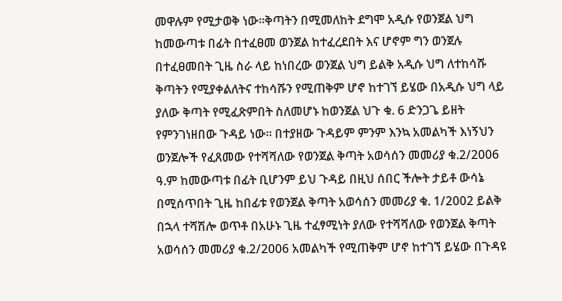መዋሉም የሚታወቅ ነው።ቅጣትን በሚመለከት ደግሞ አዲሱ የወንጀል ህግ ከመውጣቱ በፊት በተፈፀመ ወንጀል ከተፈረደበት እና ሆኖም ግን ወንጀሉ በተፈፀመበት ጊዜ ስራ ላይ ከነበረው ወንጀል ህግ ይልቅ አዲሱ ህግ ለተከሳሹ ቅጣትን የሚያቀልለትና ተከሳሹን የሚጠቅም ሆኖ ከተገኘ ይሄው በአዲሱ ህግ ላይ ያለው ቅጣት የሚፈጽምበት ስለመሆኑ ከወንጀል ህጉ ቁ. 6 ድንጋጌ ይዘት የምንገነዘበው ጉዳይ ነው። በተያዘው ጉዳይም ምንም እንኳ አመልካች እነኝህን ወንጀሎች የፈጸመው የተሻሻለው የወንጀል ቅጣት አወሳሰን መመሪያ ቁ.2/2006 ዓ.ም ከመውጣቱ በፊት ቢሆንም ይህ ጉዳይ በዚህ ሰበር ችሎት ታይቶ ውሳኔ በሚሰጥበት ጊዜ ከበፊቱ የወንጀል ቅጣት አወሳሰን መመሪያ ቁ. 1/2002 ይልቅ በኋላ ተሻሽሎ ወጥቶ በአሁኑ ጊዜ ተፈፃሚነት ያለው የተሻሻለው የወንጀል ቅጣት አወሳሰን መመሪያ ቁ.2/2006 አመልካች የሚጠቅም ሆኖ ከተገኘ ይሄው በጉዳዩ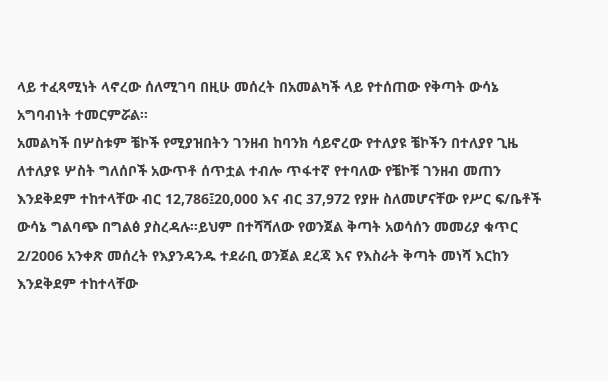ላይ ተፈጻሚነት ላኖረው ሰለሚገባ በዚሁ መሰረት በአመልካች ላይ የተሰጠው የቅጣት ውሳኔ አግባብነት ተመርምሯል።
አመልካች በሦስቱም ቼኮች የሚያዝበትን ገንዘብ ከባንክ ሳይኖረው የተለያዩ ቼኮችን በተለያየ ጊዜ ለተለያዩ ሦስት ግለሰቦች አውጥቶ ሰጥቷል ተብሎ ጥፋተኛ የተባለው የቼኮቹ ገንዘብ መጠን እንደቅደም ተከተላቸው ብር 12,786፤20,000 እና ብር 37,972 የያዙ ስለመሆናቸው የሥር ፍ/ቤቶች ውሳኔ ግልባጭ በግልፅ ያስረዳሉ።ይህም በተሻሻለው የወንጀል ቅጣት አወሳሰን መመሪያ ቁጥር 2/2006 አንቀጽ መሰረት የእያንዳንዱ ተደራቢ ወንጀል ደረጃ እና የእስራት ቅጣት መነሻ እርከን እንደቅደም ተከተላቸው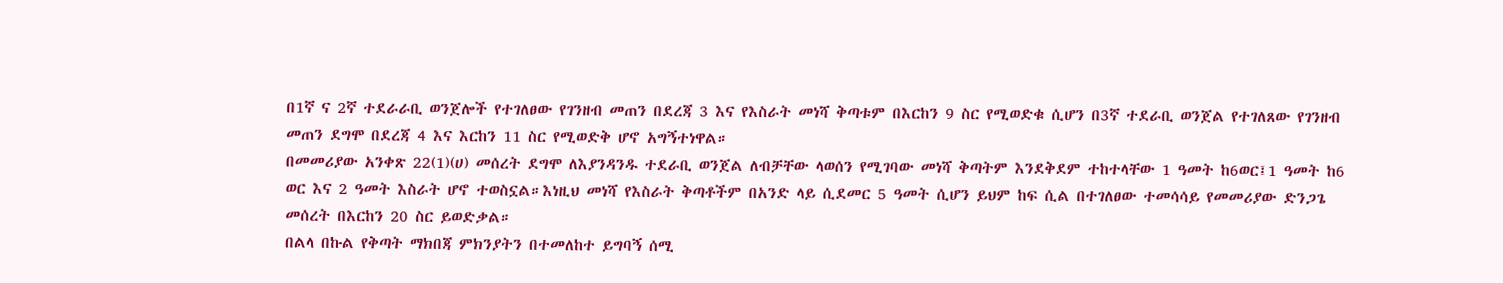በ1ኛ ና 2ኛ ተደራራቢ ወንጀሎች የተገለፀው የገንዘብ መጠን በደረጃ 3 እና የእስራት መነሻ ቅጣቱም በእርከን 9 ስር የሚወድቁ ሲሆን በ3ኛ ተደራቢ ወንጀል የተገለጸው የገንዘብ መጠን ደግሞ በደረጃ 4 እና እርከን 11 ስር የሚወድቅ ሆኖ አግኝተነዋል።
በመመሪያው አንቀጽ 22(1)(ሀ) መሰረት ደግሞ ለእያንዳንዱ ተደራቢ ወንጀል ለብቻቸው ላወሰን የሚገባው መነሻ ቅጣትም እንደቅደም ተከተላቸው 1 ዓመት ከ6ወር፤1 ዓመት ከ6 ወር እና 2 ዓመት እስራት ሆኖ ተወስኗል።እነዚህ መነሻ የእስራት ቅጣቶችም በአንድ ላይ ሲደመር 5 ዓመት ሲሆን ይህም ከፍ ሲል በተገለፀው ተመሳሳይ የመመሪያው ድንጋጌ መሰረት በእርከን 20 ስር ይወድቃል።
በልላ በኩል የቅጣት ማክበጃ ምክንያትን በተመለከተ ይግባኝ ሰሚ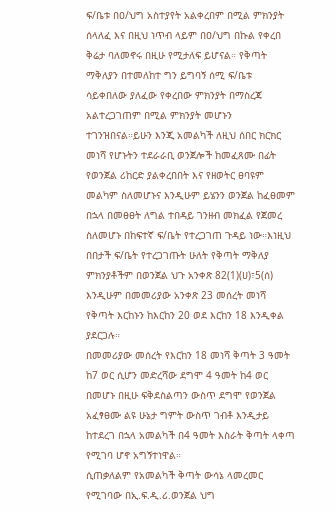ፍ/ቤቱ በዐ/ህግ አስተያየት አልቀረበም በሚል ምክንያት ሰላለፈ እና በዚህ ነጥብ ላይም በዐ/ህግ በኩል የቀረበ ቅሬታ ባለመኖሩ በዚሁ የሚታለፍ ይሆናል። የቅጣት ማቅለያን በተመለከተ ግን ይግባኝ ሰሚ ፍ/ቤቱ ሳይቀበለው ያለፈው የቀረበው ምክንያት በማስረጃ አልተረጋገጠም በሚል ምክንያት መሆኑን ተገንዝበናል።ይሁን እንጂ አመልካች ለዚህ ሰበር ክርክር መነሻ የሆኑትን ተደራራቢ ወንጀሎች ከመፈጸሙ በፊት የወንጀል ሪከርድ ያልቀረበበት እና የዘወትር ፀባዩም መልካም ስለመሆኑና እንዲሁም ይሄንን ወንጀል ከፈፀመም በኋላ በመፀፀት ለግል ተበዳይ ገንዘብ መክፈል የጀመረ ስለመሆኑ በከፍተኛ ፍ/ቤት የተረጋገጠ ጉዳይ ነው።እነዚህ በበታች ፍ/ቤት የተረጋገጡት ሁለት የቅጣት ማቅለያ ምክንያቶችም በወንጀል ህጉ አንቀጽ 82(1)(ሀ)፣5(ሰ) እንዲሁም በመመሪያው አንቀጽ 23 መሰረት መነሻ የቅጣት እርከኑን ከእርከን 20 ወደ እርከን 18 እንዲቀል ያደርጋሉ።
በመመሪያው መሰረት የእርከን 18 መነሻ ቅጣት 3 ዓመት ከ7 ወር ሲሆን መድረሻው ደግሞ 4 ዓመት ከ4 ወር በመሆኑ በዚሁ ፍቅደስልጣን ውስጥ ደግሞ የወንጀል አፈፃፀሙ ልዩ ሁኔታ ግምት ውስጥ ገብቶ እንዲታይ ከተደረገ በኋላ አመልካች በ4 ዓመት እስራት ቅጣት ላቀጣ የሚገባ ሆኖ አግኝተነዋል።
ሲጠቃለልም የአመልካች ቅጣት ውሳኔ ላመረመር የሚገባው በኢ.ፍ.ዲ.ሪ.ወንጀል ህግ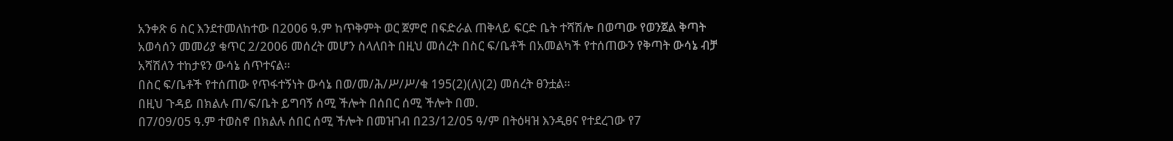አንቀጽ 6 ስር እንደተመለከተው በ2006 ዓ.ም ከጥቅምት ወር ጀምሮ በፍድራል ጠቅላይ ፍርድ ቤት ተሻሽሎ በወጣው የወንጀል ቅጣት አወሳሰን መመሪያ ቁጥር 2/2006 መሰረት መሆን ስላለበት በዚህ መሰረት በስር ፍ/ቤቶች በአመልካች የተሰጠውን የቅጣት ውሳኔ ብቻ አሻሽለን ተከታዩን ውሳኔ ሰጥተናል።
በስር ፍ/ቤቶች የተሰጠው የጥፋተኝነት ውሳኔ በወ/መ/ሕ/ሥ/ሥ/ቁ 195(2)(ለ)(2) መሰረት ፀንቷል።
በዚህ ጉዳይ በክልሉ ጠ/ፍ/ቤት ይግባኝ ሰሚ ችሎት በሰበር ሰሚ ችሎት በመ.
በ7/09/05 ዓ.ም ተወስኖ በክልሉ ሰበር ሰሚ ችሎት በመዝገብ በ23/12/05 ዓ/ም በትዕዛዝ እንዲፀና የተደረገው የ7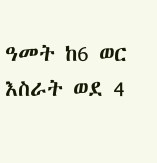ዓመት ከ6 ወር እስራት ወደ 4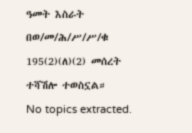ዓመት እስራት በወ/መ/ሕ/ሥ/ሥ/ቁ 195(2)(ለ)(2) መሰረት ተሻሽሎ ተወስኗል።
No topics extracted.